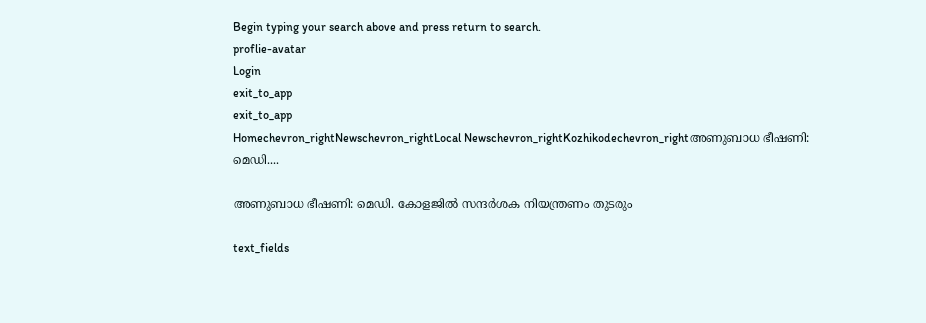Begin typing your search above and press return to search.
proflie-avatar
Login
exit_to_app
exit_to_app
Homechevron_rightNewschevron_rightLocal Newschevron_rightKozhikodechevron_rightഅണുബാധ ഭീഷണി: മെഡി....

അണുബാധ ഭീഷണി: മെഡി. കോളജിൽ സന്ദർശക നിയന്ത്രണം തുടരും

text_fields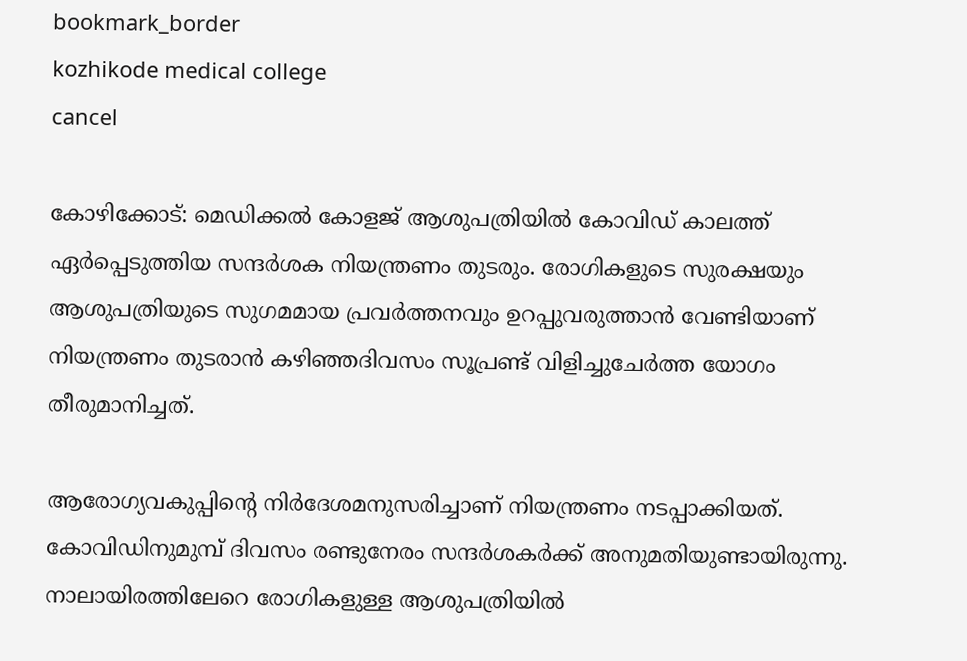bookmark_border
kozhikode medical college
cancel

കോഴിക്കോട്: മെഡിക്കൽ കോളജ് ആശുപത്രിയിൽ കോവിഡ് കാലത്ത് ഏർപ്പെടുത്തിയ സന്ദർശക നിയന്ത്രണം തുടരും. രോഗികളുടെ സുരക്ഷയും ആശുപത്രിയുടെ സുഗമമായ പ്രവർത്തനവും ഉറപ്പുവരുത്താൻ വേണ്ടിയാണ് നിയന്ത്രണം തുടരാൻ കഴിഞ്ഞദിവസം സൂപ്രണ്ട് വിളിച്ചുചേർത്ത യോഗം തീരുമാനിച്ചത്.

ആരോഗ്യവകുപ്പിന്റെ നിർദേശമനുസരിച്ചാണ് നിയന്ത്രണം നടപ്പാക്കിയത്. കോവിഡിനുമുമ്പ് ദിവസം രണ്ടുനേരം സന്ദർശകർക്ക് അനുമതിയുണ്ടായിരുന്നു. നാലായിരത്തിലേറെ രോഗികളുള്ള ആശുപത്രിയിൽ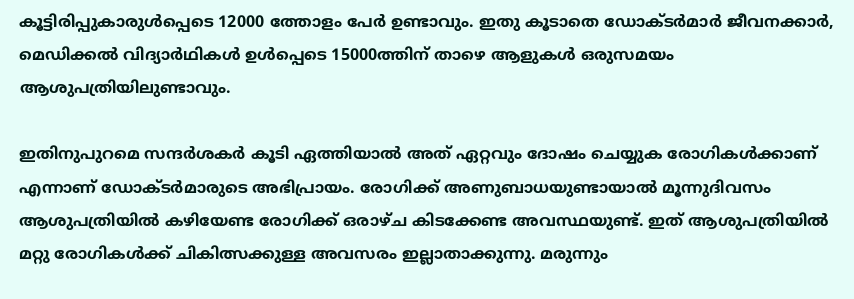കൂട്ടിരിപ്പുകാരുൾപ്പെടെ 12000 ത്തോളം പേർ ഉണ്ടാവും. ഇതു കൂടാതെ ഡോക്ടർമാർ ജീവനക്കാർ, മെഡിക്കൽ വിദ്യാർഥികൾ ഉൾപ്പെടെ 15000ത്തിന് താഴെ ആളുകൾ ഒരുസമയം ആശുപത്രിയിലുണ്ടാവും.

ഇതിനുപുറമെ സന്ദർശകർ കൂടി ഏത്തിയാൽ അത് ഏറ്റവും ദോഷം ചെയ്യുക രോഗികൾക്കാണ് എന്നാണ് ഡോക്ടർമാരുടെ അഭിപ്രായം. രോഗിക്ക് അണുബാധയുണ്ടായാൽ മൂന്നുദിവസം ആശുപത്രിയിൽ കഴിയേണ്ട രോഗിക്ക് ഒരാഴ്ച കിടക്കേണ്ട അവസ്ഥയുണ്ട്. ഇത് ആശുപത്രിയിൽ മറ്റു രോഗികൾക്ക് ചികിത്സക്കുള്ള അവസരം ഇല്ലാതാക്കുന്നു. മരുന്നും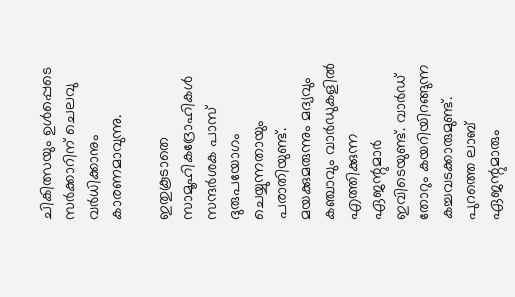ചികിത്സയും ഉൾപ്പെടെ സർക്കാറിന് ചെലവു വർധിക്കാനും കാരണമാവുന്നു.

ഇതുകൂടാതെ സാമൂഹികദ്രോഹികൾ സന്ദർശക പാസ് ദുരുപയോഗം ചെയ്യുന്നതായും പരാതിയുണ്ട്. മയക്കുമരുന്നും മദ്യവും കഞ്ചാവും വാർഡുകളിൽ എത്തിക്കുന്ന ഏജന്റുമാർ ഇവിടെയുണ്ട്. വാർഡ് തോറും കയറിയിറങ്ങുന്ന കച്ചവടക്കാരുമുണ്ട്. പുറത്തെ ലാബ് ഏജന്റുമാരും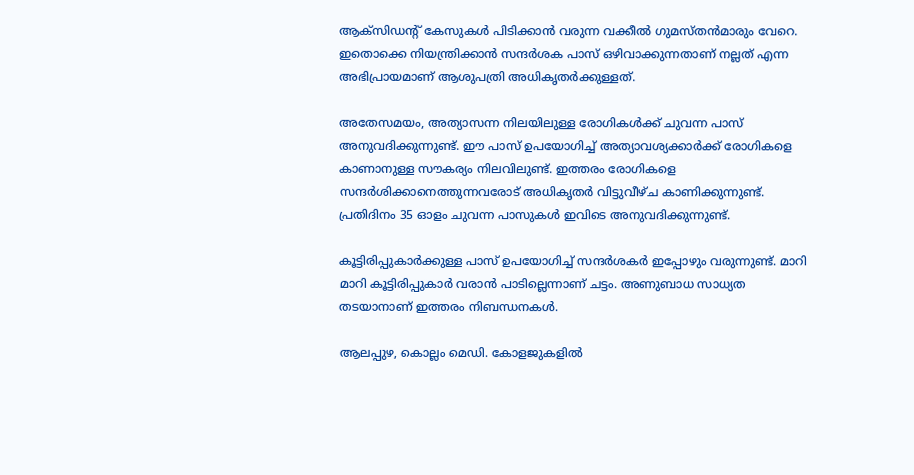ആക്സിഡന്റ് കേസുകൾ പിടിക്കാൻ വരുന്ന വക്കീൽ ഗുമസ്തൻമാരും വേറെ. ഇതൊക്കെ നിയന്ത്രിക്കാൻ സന്ദർശക പാസ് ഒഴിവാക്കുന്നതാണ് നല്ലത് എന്ന അഭിപ്രായമാണ് ആശുപത്രി അധികൃതർക്കുള്ളത്.

അതേസമയം, അത്യാസന്ന നിലയിലുള്ള രോഗികൾക്ക് ചുവന്ന പാസ് അനുവദിക്കുന്നുണ്ട്. ഈ പാസ് ഉപയോഗിച്ച് അത്യാവശ്യക്കാർക്ക് രോഗികളെ കാണാനുള്ള സൗകര്യം നിലവിലുണ്ട്. ഇത്തരം രോഗികളെ സന്ദർശിക്കാനെത്തുന്നവരോട് അധികൃതർ വിട്ടുവീഴ്ച കാണിക്കുന്നുണ്ട്. പ്രതിദിനം 35 ഓളം ചുവന്ന പാസുകൾ ഇവിടെ അനുവദിക്കുന്നുണ്ട്.

കൂട്ടിരിപ്പുകാർക്കുള്ള പാസ് ഉപയോഗിച്ച് സന്ദർശകർ ഇപ്പോഴും വരുന്നുണ്ട്. മാറി മാറി കൂട്ടിരിപ്പുകാർ വരാൻ പാടില്ലെന്നാണ് ചട്ടം. അണുബാധ സാധ്യത തടയാനാണ് ഇത്തരം നിബന്ധനകൾ.

ആലപ്പുഴ, കൊല്ലം മെഡി. കോളജുകളിൽ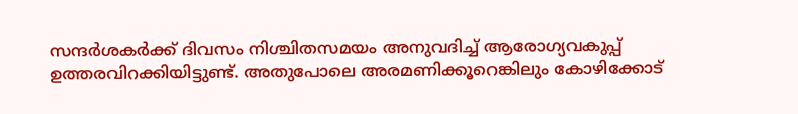സന്ദർശകർക്ക് ദിവസം നിശ്ചിതസമയം അനുവദിച്ച് ആരോഗ്യവകുപ്പ് ഉത്തരവിറക്കിയിട്ടുണ്ട്. അതുപോലെ അരമണിക്കൂറെങ്കിലും കോഴിക്കോട്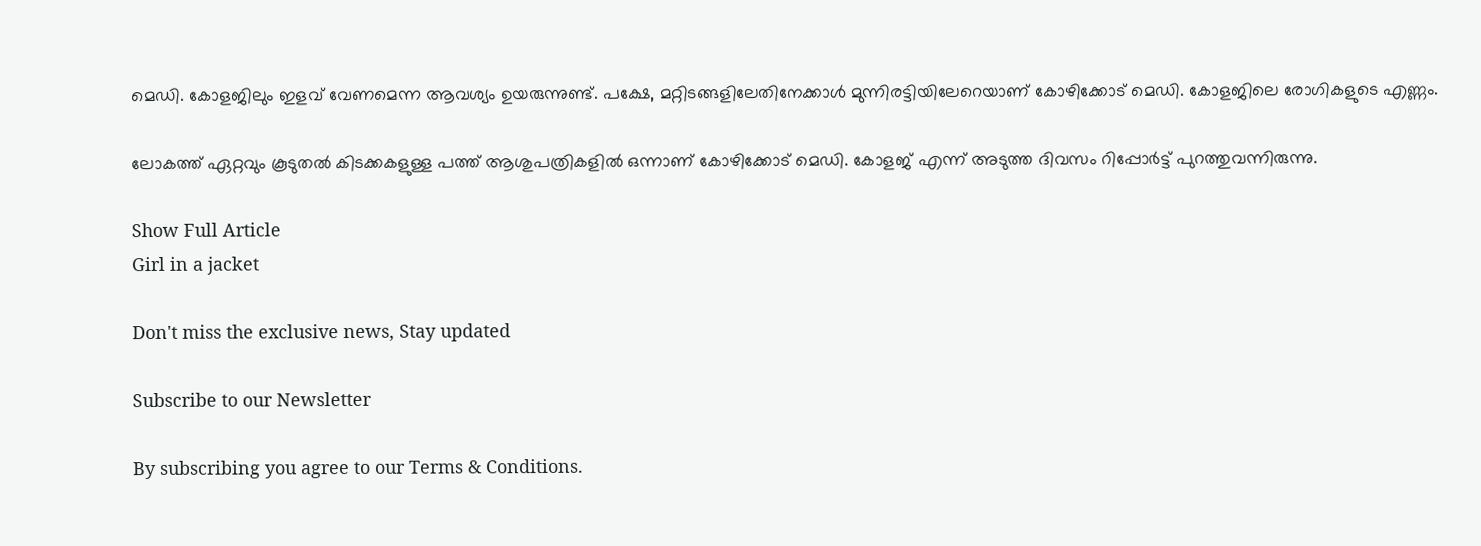മെഡി. കോളജിലും ഇളവ് വേണമെന്ന ആവശ്യം ഉയരുന്നുണ്ട്. പക്ഷേ, മറ്റിടങ്ങളിലേതിനേക്കാൾ മുന്നിരട്ടിയിലേറെയാണ് കോഴിക്കോട് മെഡി. കോളജിലെ രോഗികളുടെ എണ്ണം.

ലോകത്ത് ഏറ്റവും കൂടുതൽ കിടക്കകളുള്ള പത്ത് ആശുപത്രികളിൽ ഒന്നാണ് കോഴിക്കോട് മെഡി. കോളജ് എന്ന് അടുത്ത ദിവസം റിപ്പോർട്ട് പുറത്തുവന്നിരുന്നു.

Show Full Article
Girl in a jacket

Don't miss the exclusive news, Stay updated

Subscribe to our Newsletter

By subscribing you agree to our Terms & Conditions.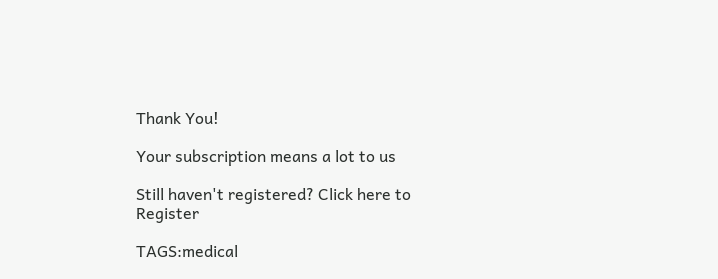Thank You!

Your subscription means a lot to us

Still haven't registered? Click here to Register

TAGS:medical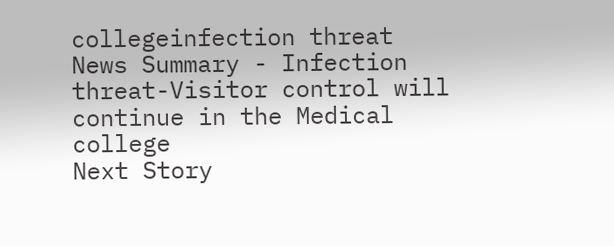collegeinfection threat
News Summary - Infection threat-Visitor control will continue in the Medical college
Next Story